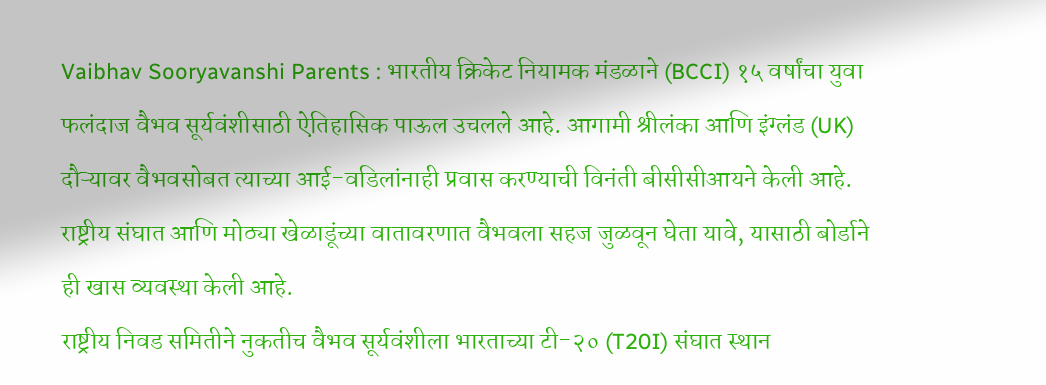Vaibhav Sooryavanshi Parents : भारतीय क्रिकेट नियामक मंडळाने (BCCI) १५ वर्षांचा युवा फलंदाज वैभव सूर्यवंशीसाठी ऐतिहासिक पाऊल उचलले आहे. आगामी श्रीलंका आणि इंग्लंड (UK) दौऱ्यावर वैभवसोबत त्याच्या आई-वडिलांनाही प्रवास करण्याची विनंती बीसीसीआयने केली आहे. राष्ट्रीय संघात आणि मोठ्या खेळाडूंच्या वातावरणात वैभवला सहज जुळवून घेता यावे, यासाठी बोर्डाने ही खास व्यवस्था केली आहे.
राष्ट्रीय निवड समितीने नुकतीच वैभव सूर्यवंशीला भारताच्या टी-२० (T20I) संघात स्थान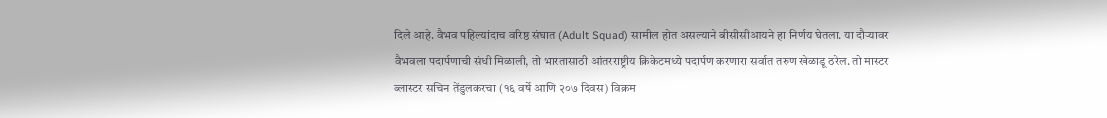दिले आहे. वैभव पहिल्यांदाच वरिष्ठ संघात (Adult Squad) सामील होत असल्याने बीसीसीआयने हा निर्णय घेतला. या दौऱ्यावर वैभवला पदार्पणाची संधी मिळाली, तो भारतासाठी आंतरराष्ट्रीय क्रिकेटमध्ये पदार्पण करणारा सर्वात तरुण खेळाडू ठरेल. तो मास्टर ब्लास्टर सचिन तेंडुलकरचा (१६ वर्षे आणि २०७ दिवस) विक्रम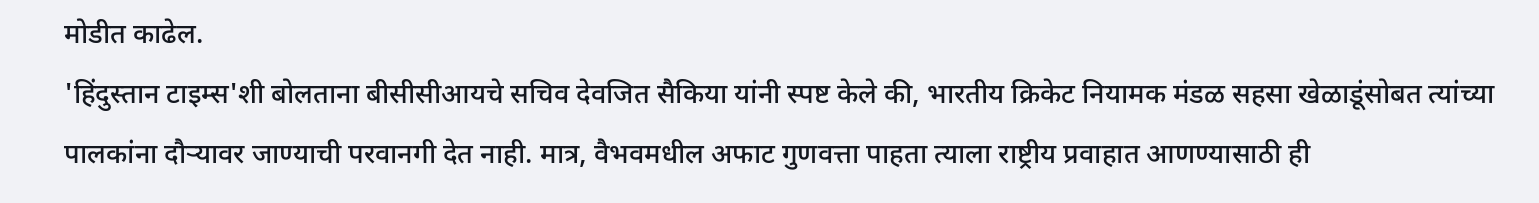मोडीत काढेल.
'हिंदुस्तान टाइम्स'शी बोलताना बीसीसीआयचे सचिव देवजित सैकिया यांनी स्पष्ट केले की, भारतीय क्रिकेट नियामक मंडळ सहसा खेळाडूंसोबत त्यांच्या पालकांना दौऱ्यावर जाण्याची परवानगी देत नाही. मात्र, वैभवमधील अफाट गुणवत्ता पाहता त्याला राष्ट्रीय प्रवाहात आणण्यासाठी ही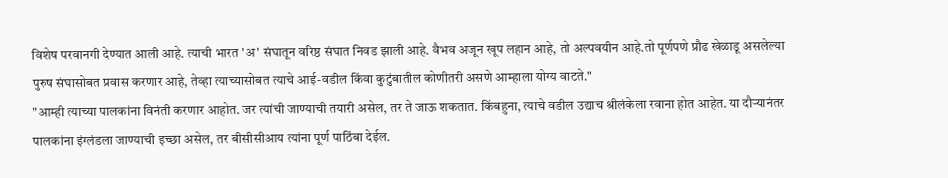विशेष परवानगी देण्यात आली आहे. त्याची भारत 'अ' संघातून वरिष्ठ संघात निवड झाली आहे. वैभव अजून खूप लहान आहे, तो अल्पवयीन आहे.तो पूर्णपणे प्रौढ खेळाडू असलेल्या पुरुष संघासोबत प्रवास करणार आहे, तेव्हा त्याच्यासोबत त्याचे आई-वडील किंवा कुटुंबातील कोणीतरी असणे आम्हाला योग्य वाटते."
"आम्ही त्याच्या पालकांना विनंती करणार आहोत. जर त्यांची जाण्याची तयारी असेल, तर ते जाऊ शकतात. किंबहुना, त्याचे वडील उद्याच श्रीलंकेला रवाना होत आहेत. या दौऱ्यानंतर पालकांना इंग्लंडला जाण्याची इच्छा असेल, तर बीसीसीआय त्यांना पूर्ण पाठिंबा देईल.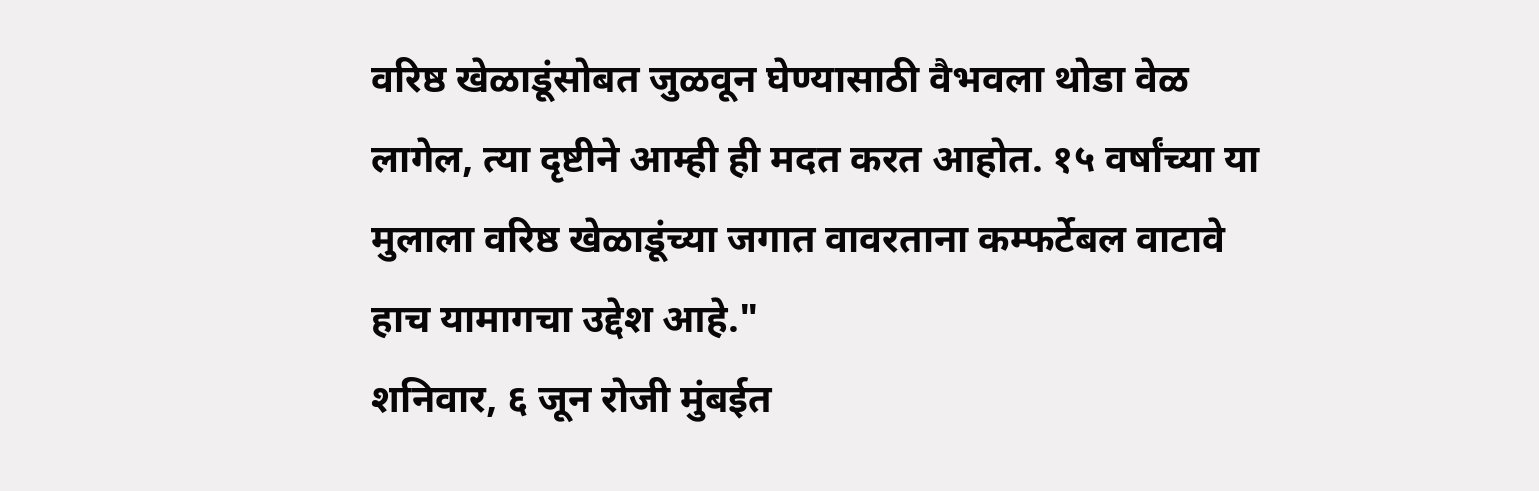वरिष्ठ खेळाडूंसोबत जुळवून घेण्यासाठी वैभवला थोडा वेळ लागेल, त्या दृष्टीने आम्ही ही मदत करत आहोत. १५ वर्षांच्या या मुलाला वरिष्ठ खेळाडूंच्या जगात वावरताना कम्फर्टेबल वाटावे हाच यामागचा उद्देश आहे."
शनिवार, ६ जून रोजी मुंबईत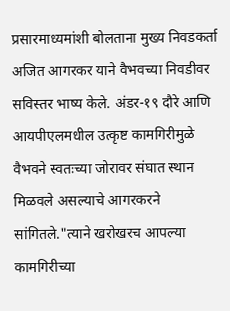प्रसारमाध्यमांशी बोलताना मुख्य निवडकर्ता अजित आगरकर याने वैभवच्या निवडीवर सविस्तर भाष्य केले. अंडर-१९ दौरे आणि आयपीएलमधील उत्कृष्ट कामगिरीमुळे वैभवने स्वतःच्या जोरावर संघात स्थान मिळवले असल्याचे आगरकरने सांगितले."त्याने खरोखरच आपल्या कामगिरीच्या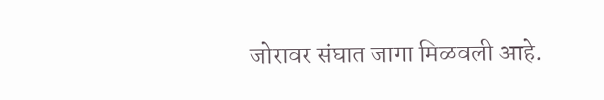जोरावर संघात जागा मिळवली आहे.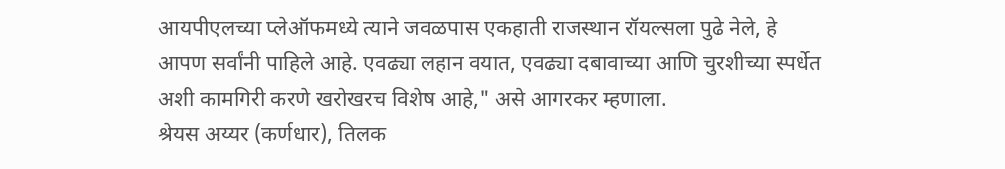आयपीएलच्या प्लेऑफमध्ये त्याने जवळपास एकहाती राजस्थान रॉयल्सला पुढे नेले, हे आपण सर्वांनी पाहिले आहे. एवढ्या लहान वयात, एवढ्या दबावाच्या आणि चुरशीच्या स्पर्धेत अशी कामगिरी करणे खरोखरच विशेष आहे," असे आगरकर म्हणाला.
श्रेयस अय्यर (कर्णधार), तिलक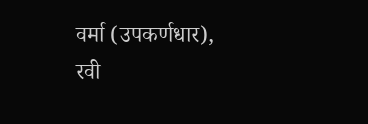वर्मा (उपकर्णधार), रवी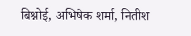बिश्नोई, अभिषेक शर्मा, नितीश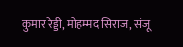कुमार रेड्डी, मोहम्मद सिराज, संजू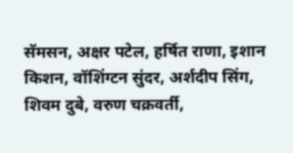सॅमसन, अक्षर पटेल, हर्षित राणा, इशान किशन, वॉशिंग्टन सुंदर, अर्शदीप सिंग, शिवम दुबे, वरुण चक्रवर्ती,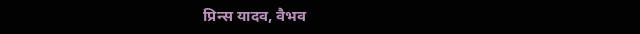प्रिन्स यादव, वैभव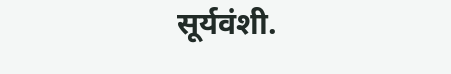सूर्यवंशी.